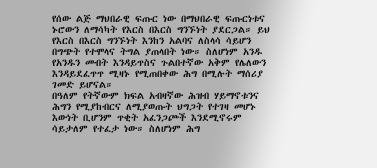የሰው ልጅ ማህበራዊ ፍጡር ነው በማህበራዊ ፍጡርነቱና ኑሮውን ለማሳካት የእርስ በእርስ ግንኙነት ያደርጋል። ይህ የእርስ በእርስ ግንኙነት እንከን አልባና ለስላሳ ሳይሆን በግጭት የተሞላና ትግል ያጠላበት ነው። ስለሆነም አንዱ የአንዱን መብት እንዳይጥስና ጉልበተኛው አቅም የሌለውን እንዳይደፈጥጥ ሚዛኑ የሚጠበቀው ሕግ በሚሉት ማሰሪያ ገመድ ይሆናል።
በዓለም የትኛውም ክፍል አብዛኛው ሕዝብ ሃይማኖቱንና ሕግን የሚያከብርና ለሚያወጡት ህግጋት የተገዛ መሆኑ እውነት ቢሆንም ጥቂት አፈንጋጮች እንደሚኖሩም ሳይታለም የተፈታ ነው። ስለሆነም ሕግ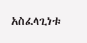አስፈላጊነቱ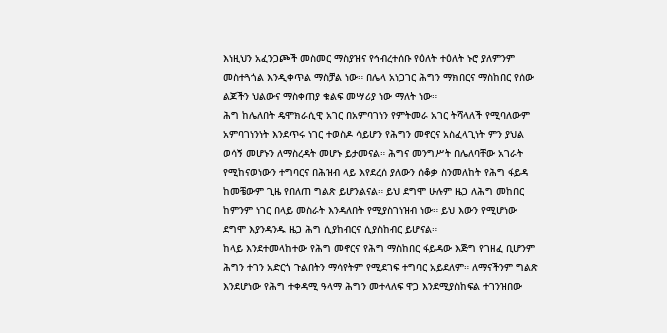እነዚህን አፈንጋጮች መስመር ማስያዝና የኅብረተሰቡ የዕለት ተዕለት ኑሮ ያለምንም መስተጓጎል እንዲቀጥል ማስቻል ነው። በሌላ አነጋገር ሕግን ማክበርና ማስከበር የሰው ልጆችን ህልውና ማስቀጠያ ቁልፍ መሣሪያ ነው ማለት ነው።
ሕግ ከሌለበት ዴሞክራሲዊ አገር በአምባገነን የምትመራ አገር ትሻላለች የሚባለውም አምባገነንነት እንደጥሩ ነገር ተወስዶ ሳይሆን የሕግን መኖርና አስፈላጊነት ምን ያህል ወሳኝ መሆኑን ለማስረዳት መሆኑ ይታመናል። ሕግና መንግሥት በሌለባቸው አገራት የሚከናወነውን ተግባርና በሕዝብ ላይ እየደረሰ ያለውን ሰቆቃ ስንመለከት የሕግ ፋይዳ ከመቼውም ጊዜ የበለጠ ግልጽ ይሆንልናል። ይህ ደግሞ ሁሉም ዜጋ ለሕግ መከበር ከምንም ነገር በላይ መስራት እንዳለበት የሚያስገነዝብ ነው። ይህ እውን የሚሆነው ደግሞ እያንዳንዱ ዜጋ ሕግ ሲያከብርና ሲያስከብር ይሆናል።
ከላይ እንደተመላከተው የሕግ መኖርና የሕግ ማስከበር ፋይዳው እጅግ የገዘፈ ቢሆንም ሕግን ተገን አድርጎ ጉልበትን ማሳየትም የሚደገፍ ተግባር አይደለም። ለማናችንም ግልጽ እንደሆነው የሕግ ተቀዳሚ ዓላማ ሕግን መተላለፍ ዋጋ እንደሚያስከፍል ተገንዝበው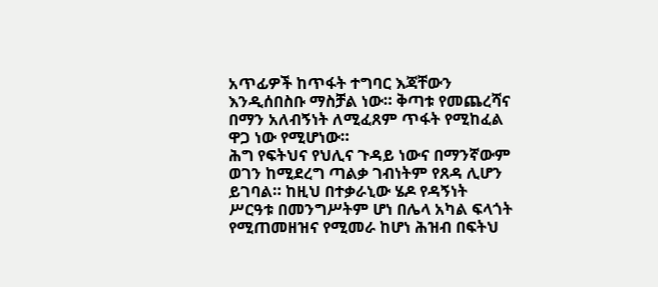አጥፊዎች ከጥፋት ተግባር እጃቸውን እንዲሰበስቡ ማስቻል ነው። ቅጣቱ የመጨረሻና በማን አለብኝነት ለሚፈጸም ጥፋት የሚከፈል ዋጋ ነው የሚሆነው።
ሕግ የፍትህና የህሊና ጉዳይ ነውና በማንኛውም ወገን ከሚደረግ ጣልቃ ገብነትም የጸዳ ሊሆን ይገባል። ከዚህ በተቃራኒው ሄዶ የዳኝነት ሥርዓቱ በመንግሥትም ሆነ በሌላ አካል ፍላጎት የሚጠመዘዝና የሚመራ ከሆነ ሕዝብ በፍትህ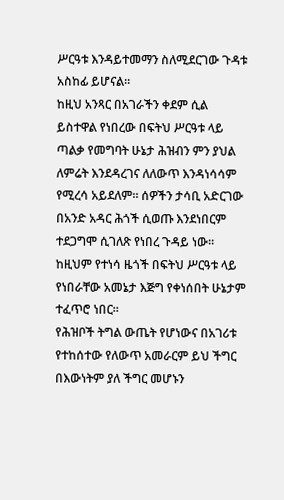ሥርዓቱ እንዳይተመማን ስለሚደርገው ጉዳቱ አስከፊ ይሆናል።
ከዚህ አንጻር በአገራችን ቀደም ሲል ይስተዋል የነበረው በፍትህ ሥርዓቱ ላይ ጣልቃ የመግባት ሁኔታ ሕዝብን ምን ያህል ለምሬት እንደዳረገና ለለውጥ እንዳነሳሳም የሚረሳ አይደለም። ሰዎችን ታሳቢ አድርገው በአንድ አዳር ሕጎች ሲወጡ እንደነበርም ተደጋግሞ ሲገለጽ የነበረ ጉዳይ ነው። ከዚህም የተነሳ ዜጎች በፍትህ ሥርዓቱ ላይ የነበራቸው አመኔታ እጅግ የቀነሰበት ሁኔታም ተፈጥሮ ነበር።
የሕዝቦች ትግል ውጤት የሆነውና በአገሪቱ የተከሰተው የለውጥ አመራርም ይህ ችግር በእውነትም ያለ ችግር መሆኑን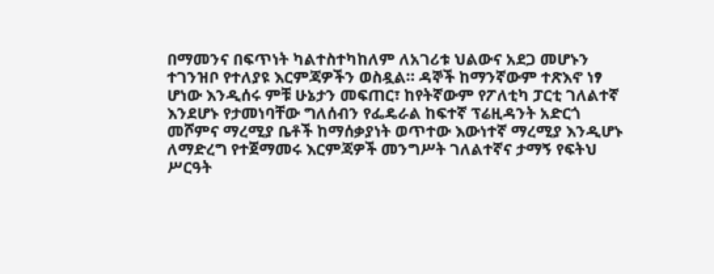በማመንና በፍጥነት ካልተስተካከለም ለአገሪቱ ህልውና አደጋ መሆኑን ተገንዝቦ የተለያዩ እርምጃዎችን ወስዷል። ዳኞች ከማንኛውም ተጽእኖ ነፃ ሆነው እንዲሰሩ ምቹ ሁኔታን መፍጠር፣ ከየትኛውም የፖለቲካ ፓርቲ ገለልተኛ እንደሆኑ የታመነባቸው ግለሰብን የፌዴራል ከፍተኛ ፕሬዚዳንት አድርጎ መሾምና ማረሚያ ቤቶች ከማሰቃያነት ወጥተው እውነተኛ ማረሚያ እንዲሆኑ ለማድረግ የተጀማመሩ እርምጃዎች መንግሥት ገለልተኛና ታማኝ የፍትህ ሥርዓት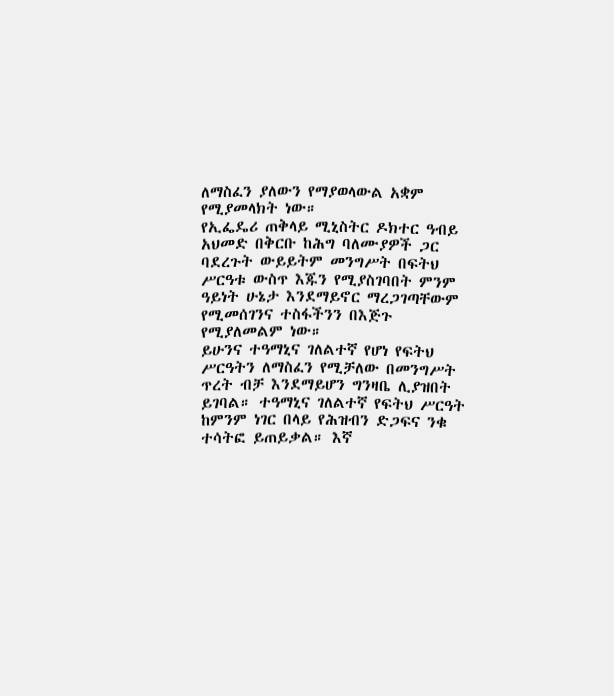ለማስፈን ያለውን የማያወላውል አቋም የሚያመላክት ነው።
የኢፌዴሪ ጠቅላይ ሚኒስትር ዶክተር ዓብይ አህመድ በቅርቡ ከሕግ ባለሙያዎች ጋር ባደረጉት ውይይትም መንግሥት በፍትህ ሥርዓቱ ውስጥ እጁን የሚያስገባበት ምንም ዓይነት ሁኔታ እንደማይኖር ማረጋገጣቸውም የሚመሰገንና ተስፋችንን በእጅጉ የሚያለመልም ነው።
ይሁንና ተዓማኒና ገለልተኛ የሆነ የፍትህ ሥርዓትን ለማስፈን የሚቻለው በመንግሥት ጥረት ብቻ እንደማይሆን ግንዛቤ ሊያዝበት ይገባል። ተዓማኒና ገለልተኛ የፍትህ ሥርዓት ከምንም ነገር በላይ የሕዝብን ድጋፍና ንቁ ተሳትፎ ይጠይቃል። እኛ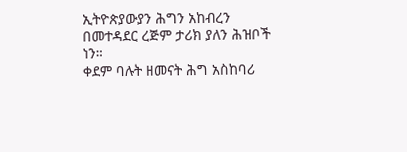ኢትዮጵያውያን ሕግን አከብረን በመተዳደር ረጅም ታሪክ ያለን ሕዝቦች ነን።
ቀደም ባሉት ዘመናት ሕግ አስከባሪ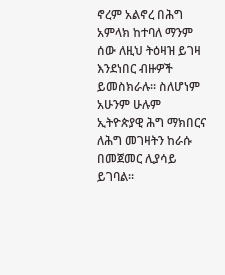ኖረም አልኖረ በሕግ አምላክ ከተባለ ማንም ሰው ለዚህ ትዕዛዝ ይገዛ እንደነበር ብዙዎች ይመስክራሉ። ስለሆነም አሁንም ሁሉም ኢትዮጵያዊ ሕግ ማክበርና ለሕግ መገዛትን ከራሱ በመጀመር ሊያሳይ ይገባል።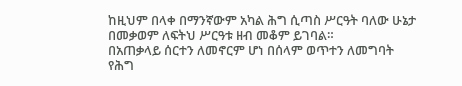ከዚህም በላቀ በማንኛውም አካል ሕግ ሲጣስ ሥርዓት ባለው ሁኔታ በመቃወም ለፍትህ ሥርዓቱ ዘብ መቆም ይገባል።
በአጠቃላይ ሰርተን ለመኖርም ሆነ በሰላም ወጥተን ለመግባት የሕግ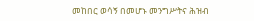መከበር ወሳኝ በመሆኑ መንግሥትና ሕዝብ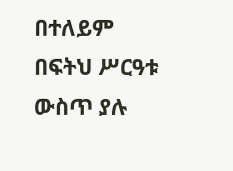በተለይም በፍትህ ሥርዓቱ ውስጥ ያሉ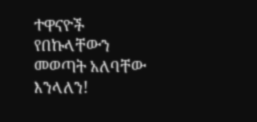ተዋናዮች የበኩላቸውን መወጣት አለባቸው እንላለን!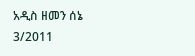አዲስ ዘመን ሰኔ 3/2011